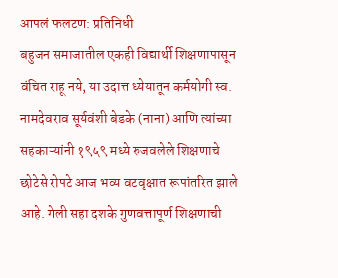आपलं फलटण: प्रतिनिधी
बहुजन समाजातील एकही विद्यार्थी शिक्षणापासून वंचित राहू नये, या उदात्त ध्येयातून कर्मयोगी स्व. नामदेवराव सूर्यवंशी बेडके (नाना) आणि त्यांच्या सहकाऱ्यांनी १९५९ मध्ये रुजवलेले शिक्षणाचे छोटेसे रोपटे आज भव्य वटवृक्षात रूपांतरित झाले आहे. गेली सहा दशके गुणवत्तापूर्ण शिक्षणाची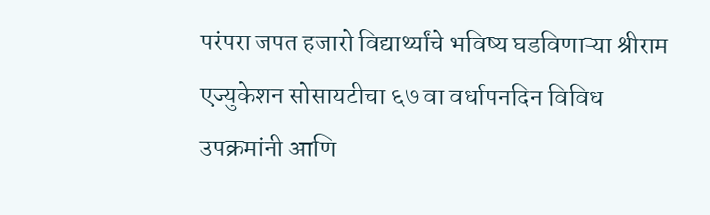परंपरा जपत हजारो विद्यार्थ्यांचे भविष्य घडविणाऱ्या श्रीराम एज्युकेशन सोसायटीचा ६७ वा वर्धापनदिन विविध उपक्रमांनी आणि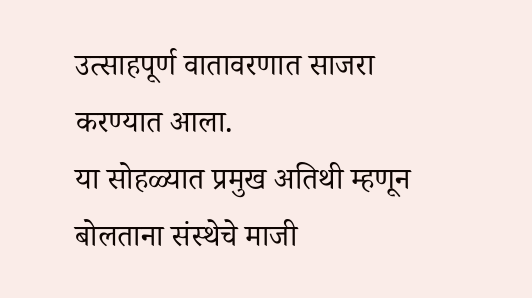उत्साहपूर्ण वातावरणात साजरा करण्यात आला.
या सोहळ्यात प्रमुख अतिथी म्हणून बोलताना संस्थेचे माजी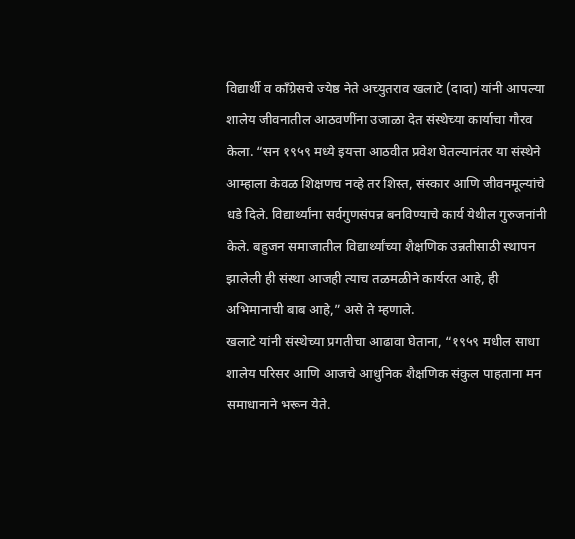विद्यार्थी व काँग्रेसचे ज्येष्ठ नेते अच्युतराव खलाटे (दादा) यांनी आपल्या शालेय जीवनातील आठवणींना उजाळा देत संस्थेच्या कार्याचा गौरव केला. “सन १९५९ मध्ये इयत्ता आठवीत प्रवेश घेतल्यानंतर या संस्थेने आम्हाला केवळ शिक्षणच नव्हे तर शिस्त, संस्कार आणि जीवनमूल्यांचे धडे दिले. विद्यार्थ्यांना सर्वगुणसंपन्न बनविण्याचे कार्य येथील गुरुजनांनी केले. बहुजन समाजातील विद्यार्थ्यांच्या शैक्षणिक उन्नतीसाठी स्थापन झालेली ही संस्था आजही त्याच तळमळीने कार्यरत आहे, ही अभिमानाची बाब आहे,” असे ते म्हणाले.
खलाटे यांनी संस्थेच्या प्रगतीचा आढावा घेताना, “१९५९ मधील साधा शालेय परिसर आणि आजचे आधुनिक शैक्षणिक संकुल पाहताना मन समाधानाने भरून येते.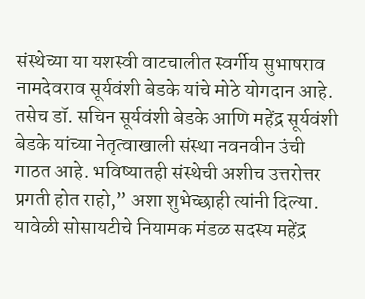संस्थेच्या या यशस्वी वाटचालीत स्वर्गीय सुभाषराव नामदेवराव सूर्यवंशी बेडके यांचे मोठे योगदान आहे. तसेच डॉ. सचिन सूर्यवंशी बेडके आणि महेंद्र सूर्यवंशी बेडके यांच्या नेतृत्वाखाली संस्था नवनवीन उंची गाठत आहे. भविष्यातही संस्थेची अशीच उत्तरोत्तर प्रगती होत राहो,” अशा शुभेच्छाही त्यांनी दिल्या.
यावेळी सोसायटीचे नियामक मंडळ सदस्य महेंद्र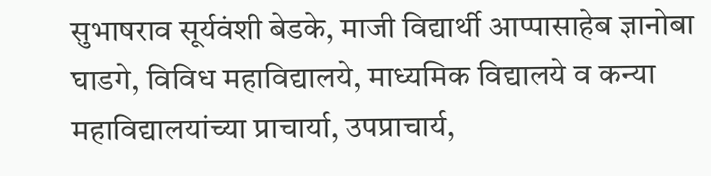सुभाषराव सूर्यवंशी बेडके, माजी विद्यार्थी आप्पासाहेब ज्ञानोबा घाडगे, विविध महाविद्यालये, माध्यमिक विद्यालये व कन्या महाविद्यालयांच्या प्राचार्या, उपप्राचार्य,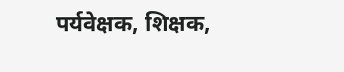पर्यवेक्षक, शिक्षक,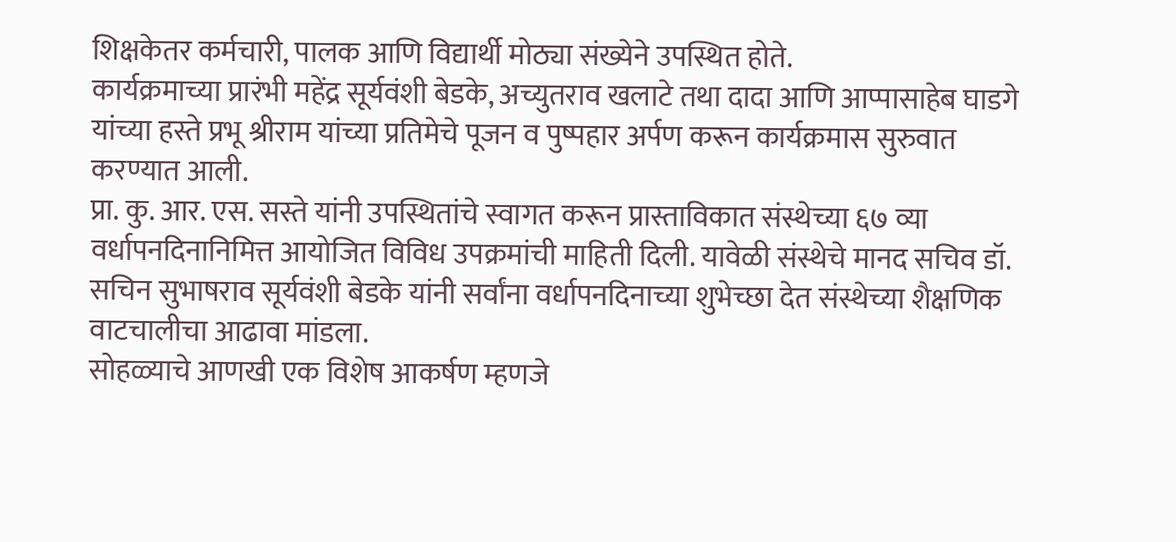शिक्षकेतर कर्मचारी, पालक आणि विद्यार्थी मोठ्या संख्येने उपस्थित होते.
कार्यक्रमाच्या प्रारंभी महेंद्र सूर्यवंशी बेडके, अच्युतराव खलाटे तथा दादा आणि आप्पासाहेब घाडगे यांच्या हस्ते प्रभू श्रीराम यांच्या प्रतिमेचे पूजन व पुष्पहार अर्पण करून कार्यक्रमास सुरुवात करण्यात आली.
प्रा. कु. आर. एस. सस्ते यांनी उपस्थितांचे स्वागत करून प्रास्ताविकात संस्थेच्या ६७ व्या वर्धापनदिनानिमित्त आयोजित विविध उपक्रमांची माहिती दिली. यावेळी संस्थेचे मानद सचिव डॉ. सचिन सुभाषराव सूर्यवंशी बेडके यांनी सर्वांना वर्धापनदिनाच्या शुभेच्छा देत संस्थेच्या शैक्षणिक वाटचालीचा आढावा मांडला.
सोहळ्याचे आणखी एक विशेष आकर्षण म्हणजे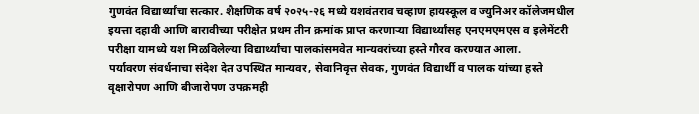गुणवंत विद्यार्थ्यांचा सत्कार. शैक्षणिक वर्ष २०२५-२६ मध्ये यशवंतराव चव्हाण हायस्कूल व ज्युनिअर कॉलेजमधील इयत्ता दहावी आणि बारावीच्या परीक्षेत प्रथम तीन क्रमांक प्राप्त करणाऱ्या विद्यार्थ्यांसह एनएमएमएस व इलेमेंटरी परीक्षा यामध्ये यश मिळविलेल्या विद्यार्थ्यांचा पालकांसमवेत मान्यवरांच्या हस्ते गौरव करण्यात आला.
पर्यावरण संवर्धनाचा संदेश देत उपस्थित मान्यवर, सेवानिवृत्त सेवक, गुणवंत विद्यार्थी व पालक यांच्या हस्ते वृक्षारोपण आणि बीजारोपण उपक्रमही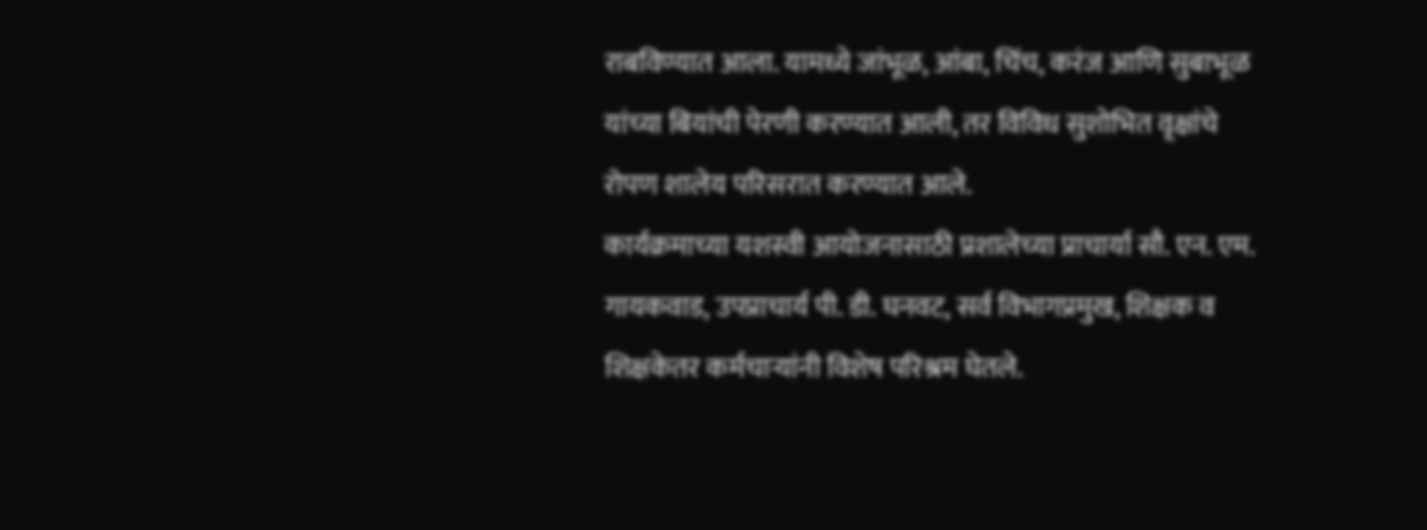राबविण्यात आला. यामध्ये जांभूळ, आंबा, चिंच, करंज आणि सुबाभूळ यांच्या बियांची पेरणी करण्यात आली, तर विविध सुशोभित वृक्षांचे रोपण शालेय परिसरात करण्यात आले.
कार्यक्रमाच्या यशस्वी आयोजनासाठी प्रशालेच्या प्राचार्या सौ. एन. एम. गायकवाड, उपप्राचार्य पी. डी. घनवट, सर्व विभागप्रमुख, शिक्षक व शिक्षकेतर कर्मचाऱ्यांनी विशेष परिश्रम घेतले.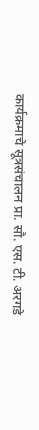कार्यक्रमाचे सूत्रसंचालन प्रा. सौ. एस. टी. अरगडे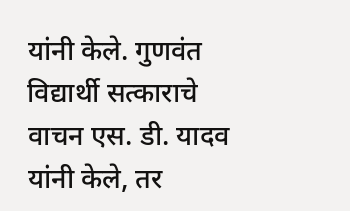यांनी केले. गुणवंत विद्यार्थी सत्काराचे वाचन एस. डी. यादव यांनी केले, तर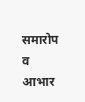समारोप व आभार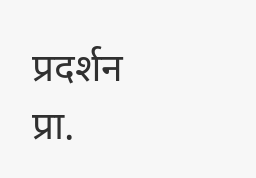प्रदर्शन प्रा.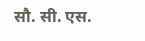सौ. सी. एस.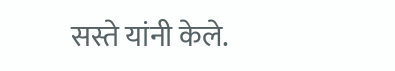सस्ते यांनी केले.